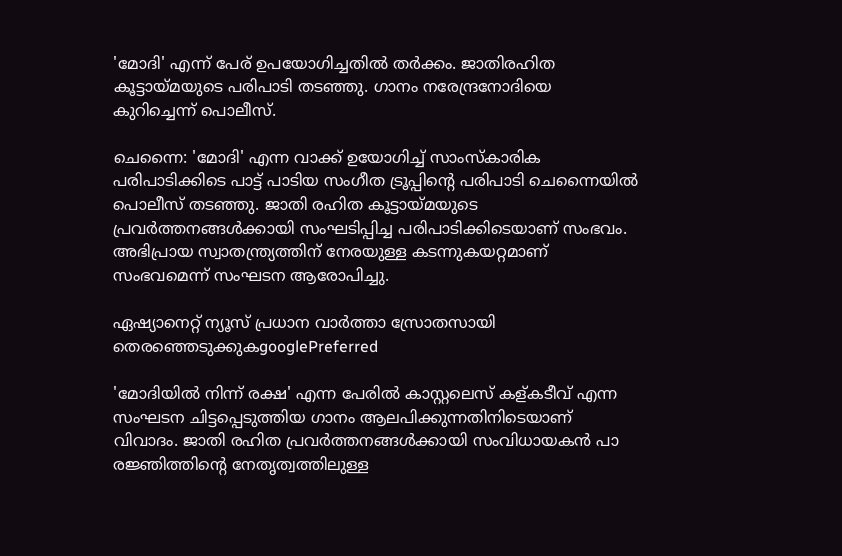'മോദി' എന്ന് പേര് ഉപയോഗിച്ചതില്‍ തര്‍ക്കം. ജാതിരഹിത കൂട്ടായ്മയുടെ പരിപാടി തടഞ്ഞു. ഗാനം നരേന്ദ്രനോദിയെ കുറിച്ചെന്ന് പൊലീസ്.

ചെന്നൈ: 'മോദി' എന്ന വാക്ക് ഉയോഗിച്ച് സാംസ്കാരിക പരിപാടിക്കിടെ പാട്ട് പാടിയ സംഗീത ട്രൂപ്പിന്‍റെ പരിപാടി ചെന്നൈയില്‍ പൊലീസ് തടഞ്ഞു. ജാതി രഹിത കൂട്ടായ്മയുടെ പ്രവര്‍ത്തനങ്ങള്‍ക്കായി സംഘടിപ്പിച്ച പരിപാടിക്കിടെയാണ് സംഭവം. അഭിപ്രായ സ്വാതന്ത്ര്യത്തിന് നേരയുള്ള കടന്നുകയറ്റമാണ് സംഭവമെന്ന് സംഘടന ആരോപിച്ചു.

ഏഷ്യാനെറ്റ് ന്യൂസ് പ്രധാന വാർത്താ സ്രോതസായി തെരഞ്ഞെടുക്കുകgooglePreferred

'മോദിയില്‍ നിന്ന് രക്ഷ' എന്ന പേരില്‍ കാസ്റ്റലെസ് കള്കടീവ് എന്ന സംഘടന ചിട്ടപ്പെടുത്തിയ ഗാനം ആലപിക്കുന്നതിനിടെയാണ് വിവാദം. ജാതി രഹിത പ്രവര്‍ത്തനങ്ങള്‍ക്കായി സംവിധായകന്‍ പാ രജ്ഞിത്തിന്‍റെ നേതൃത്വത്തിലുള്ള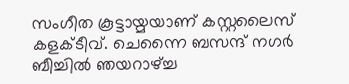സംഗീത കൂട്ടായ്മയാണ് കസ്റ്റലൈസ് കളക്ടീവ്. ചെന്നൈ ബസന്ദ് നഗര്‍ ബീച്ചില്‍ ഞയറാഴ്ച്ച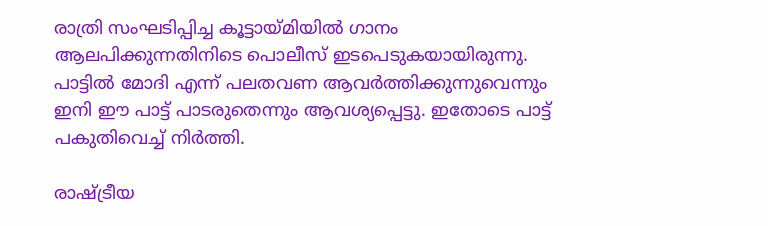രാത്രി സംഘടിപ്പിച്ച കൂട്ടായ്മിയില്‍ ഗാനം ആലപിക്കുന്നതിനിടെ പൊലീസ് ഇടപെടുകയായിരുന്നു. പാട്ടില്‍ മോദി എന്ന് പലതവണ ആവര്‍ത്തിക്കുന്നുവെന്നും ഇനി ഈ പാട്ട് പാടരുതെന്നും ആവശ്യപ്പെട്ടു. ഇതോടെ പാട്ട് പകുതിവെച്ച് നിര്‍ത്തി.

രാഷ്ട്രീയ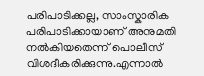പരിപാടിക്കല്ല, സാംസ്കാരിക പരിപാടിക്കായാണ് അനുമതി നല്‍കിയതെന്ന് പൊലീസ് വിശദീകരിക്കുന്നു.എന്നാല്‍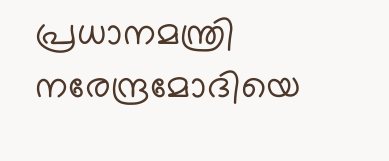പ്രധാനമന്ത്രി നരേന്ദ്രമോദിയെ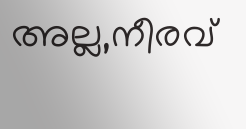അല്ല,നീരവ്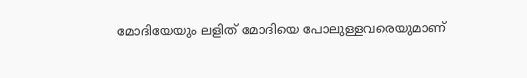മോദിയേയും ലളിത് മോദിയെ പോലുള്ളവരെയുമാണ്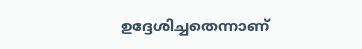ഉദ്ദേശിച്ചതെന്നാണ്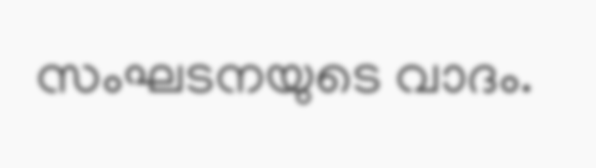സംഘടനയുടെ വാദം.